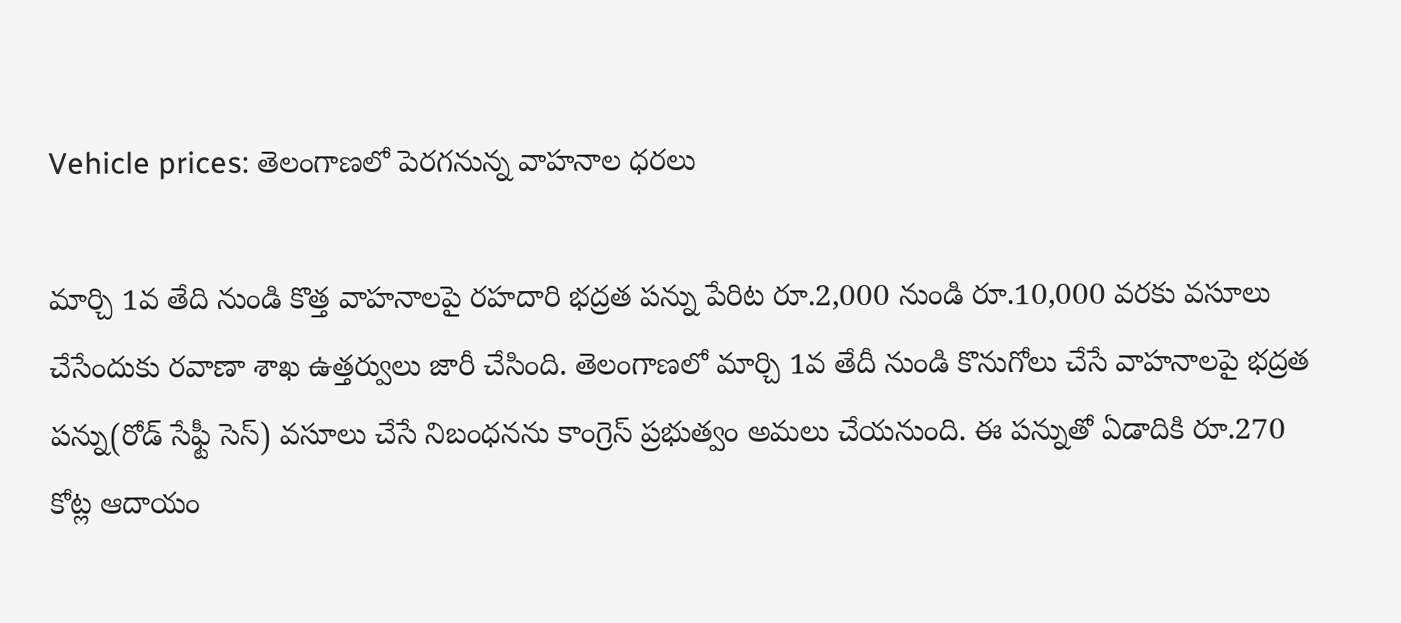Vehicle prices: తెలంగాణలో పెరగనున్న వాహనాల ధరలు

మార్చి 1వ తేది నుండి కొత్త వాహనాలపై రహదారి భద్రత పన్ను పేరిట రూ.2,000 నుండి రూ.10,000 వరకు వసూలు చేసేందుకు రవాణా శాఖ ఉత్తర్వులు జారీ చేసింది. తెలంగాణలో మార్చి 1వ తేదీ నుండి కొనుగోలు చేసే వాహనాలపై భద్రత పన్ను(రోడ్ సేఫ్టీ సెస్) వసూలు చేసే నిబంధనను కాంగ్రెస్ ప్రభుత్వం అమలు చేయనుంది. ఈ పన్నుతో ఏడాదికి రూ.270 కోట్ల ఆదాయం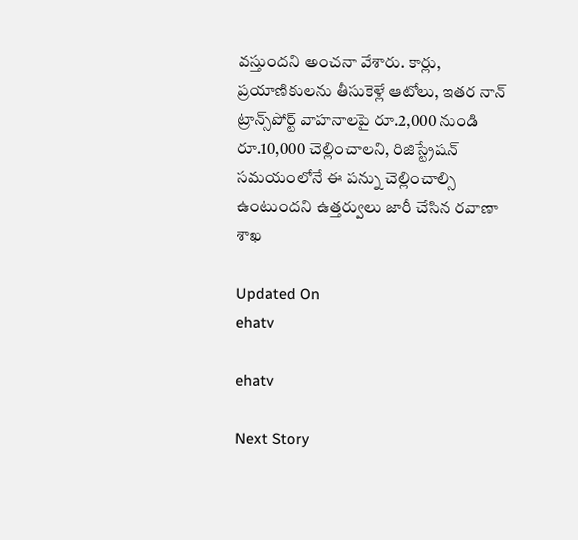వస్తుందని అంచనా వేశారు. కార్లు, ప్రయాణికులను తీసుకెళ్లే ఆటోలు, ఇతర నాన్ ట్రాన్స్‌పోర్ట్‌ వాహనాలపై రూ.2,000 నుండి రూ.10,000 చెల్లించాలని, రిజిస్ట్రేషన్ సమయంలోనే ఈ పన్ను చెల్లించాల్సి ఉంటుందని ఉత్తర్వులు జారీ చేసిన రవాణా శాఖ

Updated On
ehatv

ehatv

Next Story